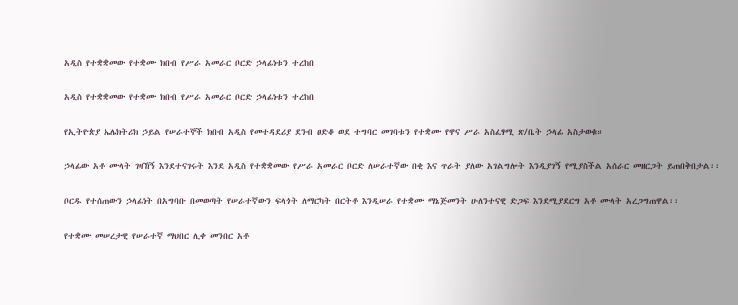አዲስ የተቋቋመው የተቋሙ ክበብ የሥራ አመራር ቦርድ ኃላፊነቱን ተረከበ

አዲስ የተቋቋመው የተቋሙ ክበብ የሥራ አመራር ቦርድ ኃላፊነቱን ተረከበ

የኢትዮጵያ ኤሌክትሪክ ኃይል የሠራተኞች ክበብ አዲስ የመተዳደሪያ ደንብ ፀድቆ ወደ ተግባር መገባቱን የተቋሙ የዋና ሥራ አስፈፃሚ ጽ/ቤት ኃላፊ አስታወቁ።

ኃላፊው አቶ ሙላት ገዛኸኝ እንደተናገሩት እንደ አዲስ የተቋቋመው የሥራ አመራር ቦርድ ለሠራተኛው በቂ እና ጥራት ያለው አገልግሎት እንዲያገኝ የሚያስችል አሰራር መዘርጋት ይጠበቅበታል፡፡

ቦርዱ የተሰጠውን ኃላፊነት በአግባቡ በመወጣት የሠራተኛውን ፍላጎት ለማርካት በርትቶ እንዲሠራ የተቋሙ ማኔጅመንት ሁለንተናዊ ድጋፍ እንደሚያደርግ አቶ ሙላት አረጋግጠዋል፡፡

የተቋሙ መሠረታዊ የሠራተኛ ማህበር ሊቀ መንበር አቶ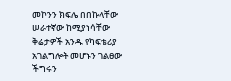መኮንን ክፍሌ በበኩላቸው ሠራተኛው ከሚያነሳቸው ቅሬታዎች አንዱ የካፍቴሪያ አገልግሎት መሆኑን ገልፀው ችግሩን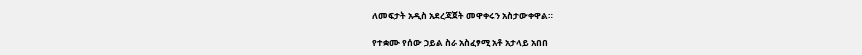ለመፍታት አዲስ አደረጃጀት መዋቀሩን አስታውቀዋል።

የተቋሙ የሰው ኃይል ስራ አስፈፃሚ አቶ አታላይ አበበ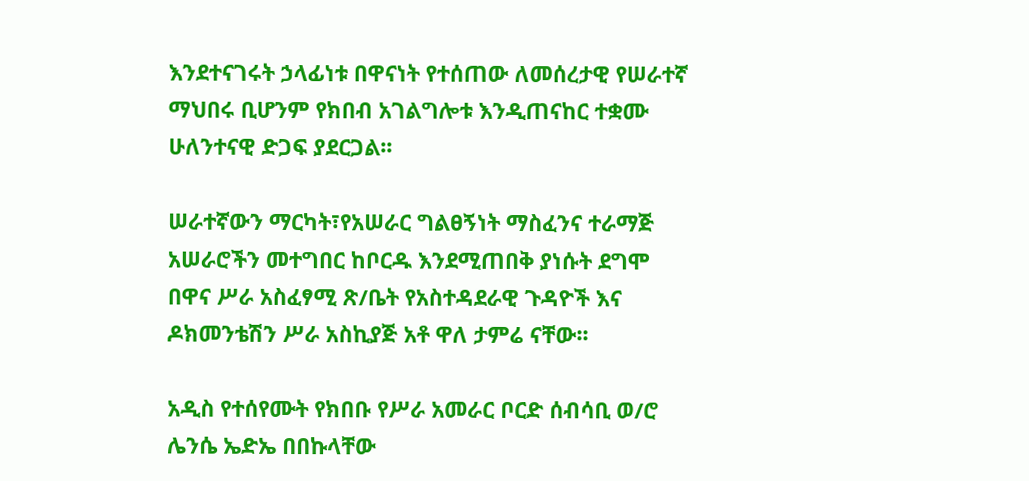እንደተናገሩት ኃላፊነቱ በዋናነት የተሰጠው ለመሰረታዊ የሠራተኛ ማህበሩ ቢሆንም የክበብ አገልግሎቱ እንዲጠናከር ተቋሙ ሁለንተናዊ ድጋፍ ያደርጋል፡፡

ሠራተኛውን ማርካት፣የአሠራር ግልፀኝነት ማስፈንና ተራማጅ አሠራሮችን መተግበር ከቦርዱ እንደሚጠበቅ ያነሱት ደግሞ በዋና ሥራ አስፈፃሚ ጽ/ቤት የአስተዳደራዊ ጉዳዮች እና ዶክመንቴሽን ሥራ አስኪያጅ አቶ ዋለ ታምሬ ናቸው፡፡

አዲስ የተሰየሙት የክበቡ የሥራ አመራር ቦርድ ሰብሳቢ ወ/ሮ ሌንሴ ኤድኤ በበኩላቸው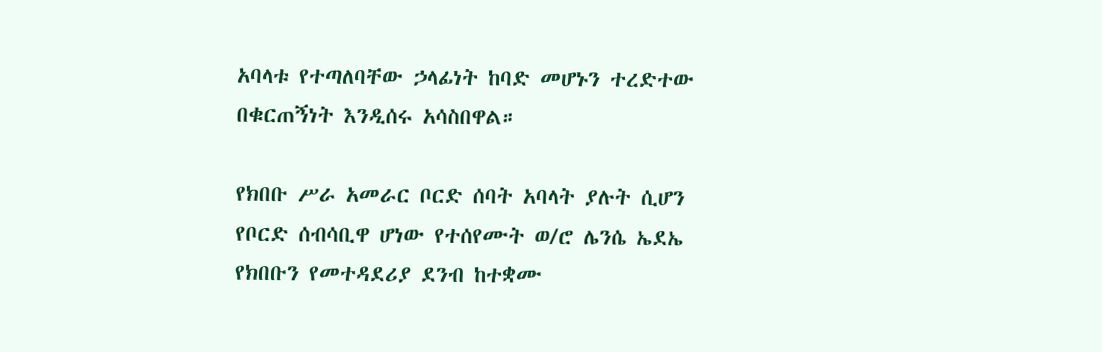አባላቱ የተጣለባቸው ኃላፊነት ከባድ መሆኑን ተረድተው በቁርጠኝነት እንዲሰሩ አሳስበዋል።

የክበቡ ሥራ አመራር ቦርድ ሰባት አባላት ያሉት ሲሆን የቦርድ ሰብሳቢዋ ሆነው የተሰየሙት ወ/ሮ ሌንሴ ኤደኤ የክበቡን የመተዳደሪያ ደንብ ከተቋሙ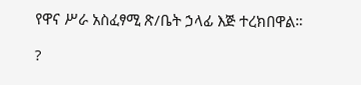የዋና ሥራ አስፈፃሚ ጽ/ቤት ኃላፊ እጅ ተረክበዋል።

?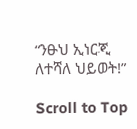“ንፁህ ኢነርጂ ለተሻለ ህይወት!”

Scroll to Top